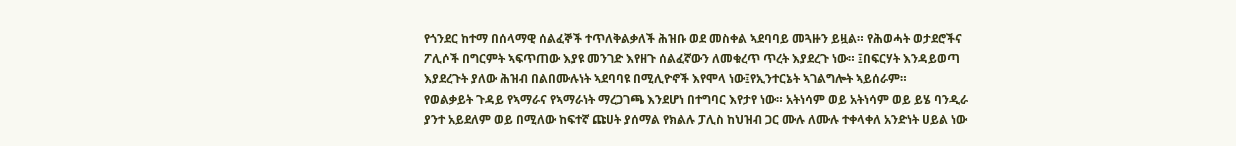የጎንደር ከተማ በሰላማዊ ሰልፈኞች ተጥለቅልቃለች ሕዝቡ ወደ መስቀል ኣደባባይ መጓዙን ይዟል። የሕወሓት ወታደሮችና ፖሊሶች በግርምት ኣፍጥጠው እያዩ መንገድ እየዘጉ ሰልፈኛውን ለመቁረጥ ጥረት እያደረጉ ነው። ፤በፍርሃት እንዳይወጣ እያደረጉት ያለው ሕዝብ በልበሙሉነት ኣደባባዩ በሚሊዮኖች እየሞላ ነው፤የኢንተርኔት ኣገልግሎት ኣይሰራም።
የወልቃይት ጉዳይ የኣማራና የኣማራነት ማረጋገጫ እንደሆነ በተግባር እየታየ ነው። አትነሳም ወይ አትነሳም ወይ ይሄ ባንዲራ ያንተ አይደለም ወይ በሚለው ከፍተኛ ጩሀት ያሰማል የክልሉ ፓሊስ ከህዝብ ጋር ሙሉ ለሙሉ ተቀላቀለ አንድነት ሀይል ነው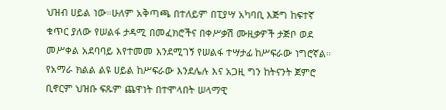ህዝብ ሀይል ነው።ሁለም አቅጣጫ በተለይም በፒያሣ አካባቢ እጅግ ከፍተኛ ቁጥር ያለው የሠልፋ ታዳሚ በመፈክሮችና በቀሥቃሽ ሙዚቃዎች ታጅቦ ወደ መሥቀል አደባባይ እየተመመ እንደሚገኝ የሠልፋ ተሣታፊ ከሥፍራው ነግሮኛል።
የአማራ ክልል ልዩ ሀይል ከሥፍራው እንደሌሉ እና አጋዚ ግን ከትናንት ጀምሮ ቢኖርም ህዝቡ ፍጹም ጨዋነት በተሞላበት ሠላማዊ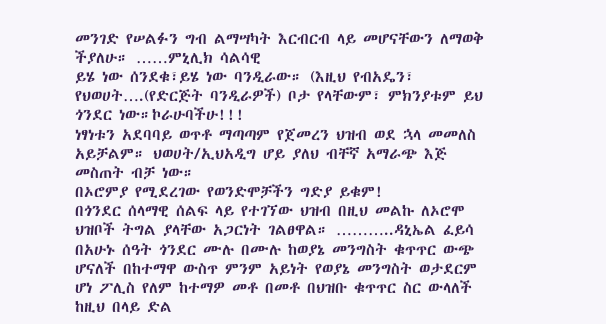መንገድ የሠልፉን ግብ ልማሣካት እርብርብ ላይ መሆናቸውን ለማወቅ ችያለሁ። ……ምኒሊክ ሳልሳዊ
ይሄ ነው ሰንደቁ፣ይሄ ነው ባንዲራው። (እዚህ የብአዴን፣ የህወሀት….(የድርጅት ባንዲራዎች) ቦታ የላቸውም፣ ምክንያቱም ይህ ጎንደር ነው።ኮራሁባችሁ!!!
ነፃነቱን አደባባይ ወጥቶ ማጣጣም የጀመረን ህዝብ ወደ ኋላ መመለስ አይቻልም። ህወሀት/ኢህአዲግ ሆይ ያለህ ብቸኛ አማራጭ እጅ መስጠት ብቻ ነው።
በኦሮምያ የሚደረገው የወንድሞቻችን ግድያ ይቁም!
በጎንደር ሰላማዊ ሰልፍ ላይ የተገኘው ህዝብ በዚህ መልኩ ለኦሮሞ ህዝቦች ትግል ያላቸው አጋርነት ገልፀዋል። ………..ዳኒኤል ፈይሳ
በአሁኑ ሰዓት ጎንደር ሙሉ በሙሉ ከወያኔ መንግስት ቁጥጥር ውጭ ሆናለች በከተማዋ ውስጥ ምንም አይነት የወያኔ መንግስት ወታደርም ሆነ ፖሊስ የለም ከተማዎ መቶ በመቶ በህዝቡ ቁጥጥር ስር ውላለች ከዚህ በላይ ድል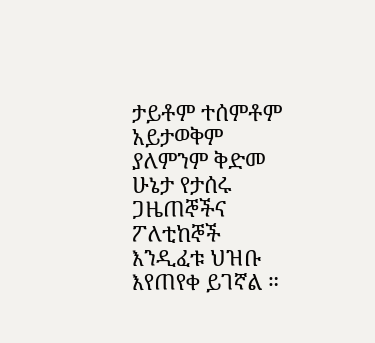ታይቶም ተሰምቶም አይታወቅም ያለምንም ቅድመ ሁኔታ የታሰሩ ጋዜጠኞችና ፖለቲከኞች እንዲፈቱ ህዝቡ እየጠየቀ ይገኛል ።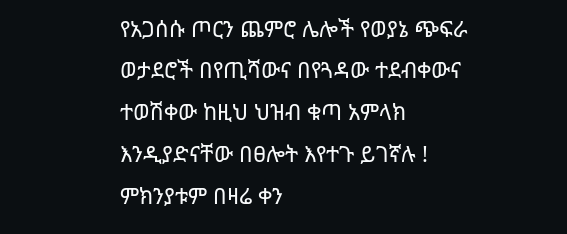የአጋሰሱ ጦርን ጨምሮ ሌሎች የወያኔ ጭፍራ ወታደሮች በየጢሻውና በየጓዳው ተደብቀውና ተወሽቀው ከዚህ ህዝብ ቁጣ አምላክ እንዲያድናቸው በፀሎት እየተጉ ይገኛሉ ! ምክንያቱም በዛሬ ቀን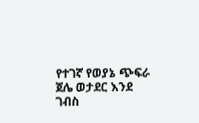የተገኛ የወያኔ ጭፍራ ጀሌ ወታደር እንደ ገብስ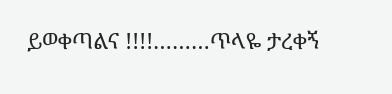ይወቀጣልና !!!!………ጥላዬ ታረቀኝ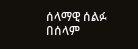ሰላማዊ ሰልፉ በሰላም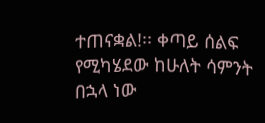ተጠናቋል!፡፡ ቀጣይ ሰልፍ የሚካሄደው ከሁለት ሳምንት በኋላ ነው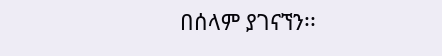በሰላም ያገናኘን፡፡